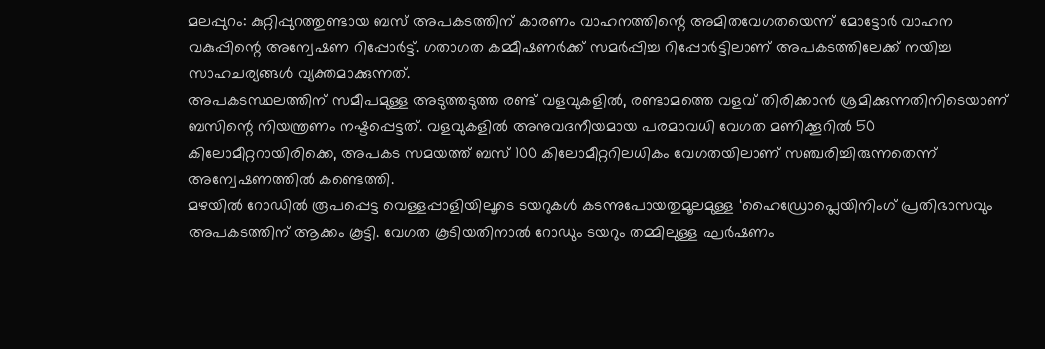മലപ്പുറം: കുറ്റിപ്പുറത്തുണ്ടായ ബസ് അപകടത്തിന് കാരണം വാഹനത്തിന്റെ അമിതവേഗതയെന്ന് മോട്ടോർ വാഹന വകുപ്പിന്റെ അന്വേഷണ റിപ്പോർട്ട്. ഗതാഗത കമ്മീഷണർക്ക് സമർപ്പിച്ച റിപ്പോർട്ടിലാണ് അപകടത്തിലേക്ക് നയിച്ച സാഹചര്യങ്ങൾ വ്യക്തമാക്കുന്നത്.
അപകടസ്ഥലത്തിന് സമീപമുള്ള അടുത്തടുത്ത രണ്ട് വളവുകളിൽ, രണ്ടാമത്തെ വളവ് തിരിക്കാൻ ശ്രമിക്കുന്നതിനിടെയാണ് ബസിന്റെ നിയന്ത്രണം നഷ്ടപ്പെട്ടത്. വളവുകളിൽ അനുവദനീയമായ പരമാവധി വേഗത മണിക്കൂറിൽ 50 കിലോമീറ്ററായിരിക്കെ, അപകട സമയത്ത് ബസ് 100 കിലോമീറ്ററിലധികം വേഗതയിലാണ് സഞ്ചരിച്ചിരുന്നതെന്ന് അന്വേഷണത്തിൽ കണ്ടെത്തി.
മഴയിൽ റോഡിൽ രൂപപ്പെട്ട വെള്ളപ്പാളിയിലൂടെ ടയറുകൾ കടന്നുപോയതുമൂലമുള്ള ‘ഹൈഡ്രോപ്ലെയിനിംഗ് പ്രതിഭാസവും അപകടത്തിന് ആക്കം കൂട്ടി. വേഗത കൂടിയതിനാൽ റോഡും ടയറും തമ്മിലുള്ള ഘർഷണം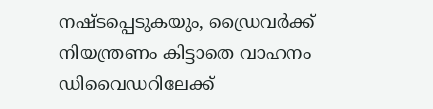നഷ്ടപ്പെടുകയും, ഡ്രൈവർക്ക് നിയന്ത്രണം കിട്ടാതെ വാഹനം ഡിവൈഡറിലേക്ക്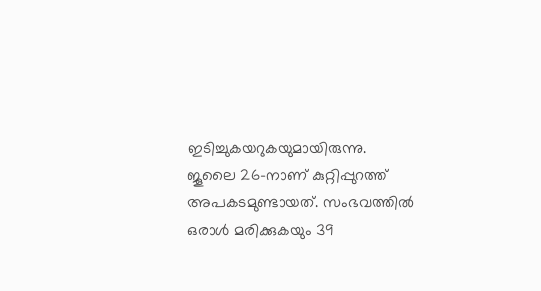ഇടിച്ചുകയറുകയുമായിരുന്നു.
ജൂലൈ 26-നാണ് കുറ്റിപ്പുറത്ത് അപകടമുണ്ടായത്. സംഭവത്തിൽ ഒരാൾ മരിക്കുകയും 39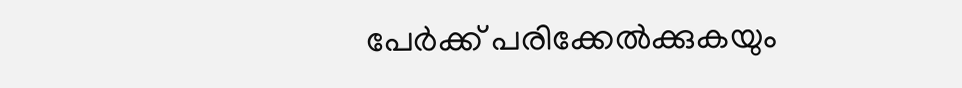പേർക്ക് പരിക്കേൽക്കുകയും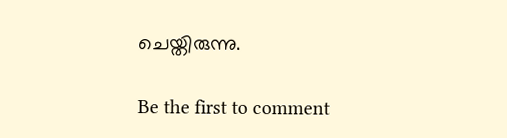ചെയ്തിരുന്നു.

Be the first to comment